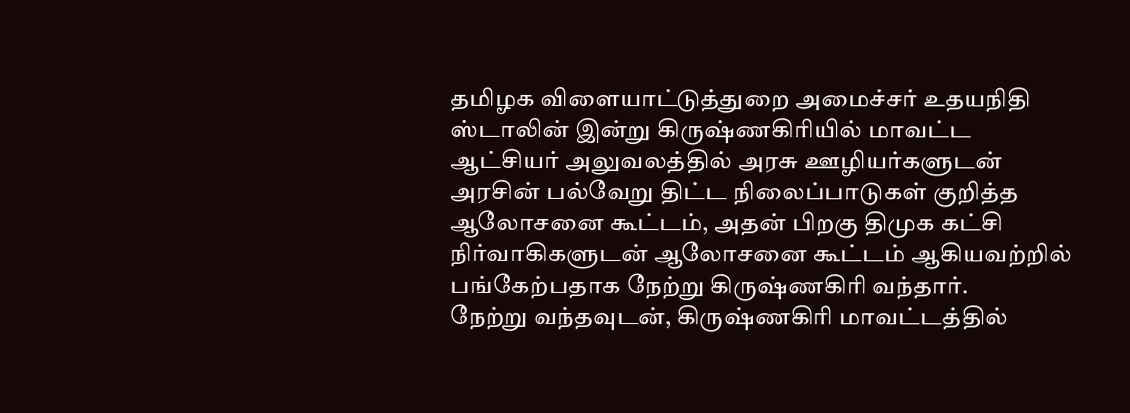தமிழக விளையாட்டுத்துறை அமைச்சர் உதயநிதி ஸ்டாலின் இன்று கிருஷ்ணகிரியில் மாவட்ட ஆட்சியர் அலுவலத்தில் அரசு ஊழியர்களுடன் அரசின் பல்வேறு திட்ட நிலைப்பாடுகள் குறித்த ஆலோசனை கூட்டம், அதன் பிறகு திமுக கட்சி நிர்வாகிகளுடன் ஆலோசனை கூட்டம் ஆகியவற்றில் பங்கேற்பதாக நேற்று கிருஷ்ணகிரி வந்தார்.
நேற்று வந்தவுடன், கிருஷ்ணகிரி மாவட்டத்தில்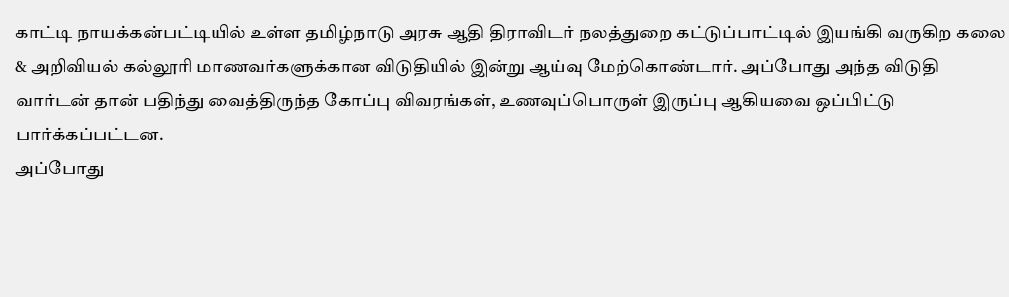காட்டி நாயக்கன்பட்டியில் உள்ள தமிழ்நாடு அரசு ஆதி திராவிடர் நலத்துறை கட்டுப்பாட்டில் இயங்கி வருகிற கலை & அறிவியல் கல்லூரி மாணவர்களுக்கான விடுதியில் இன்று ஆய்வு மேற்கொண்டார். அப்போது அந்த விடுதி வார்டன் தான் பதிந்து வைத்திருந்த கோப்பு விவரங்கள், உணவுப்பொருள் இருப்பு ஆகியவை ஒப்பிட்டு பார்க்கப்பட்டன.
அப்போது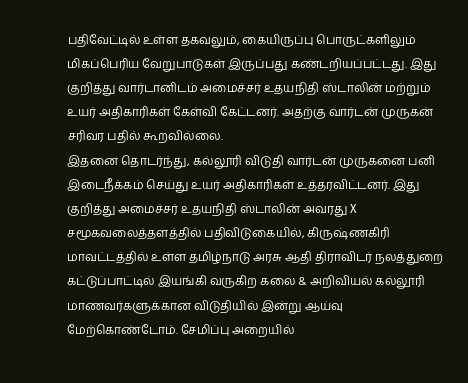பதிவேட்டில் உள்ள தகவலும், கையிருப்பு பொருட்களிலும் மிகப்பெரிய வேறுபாடுகள் இருப்பது கண்டறியப்பட்டது. இது குறித்து வார்டானிடம் அமைச்சர் உதயநிதி ஸ்டாலின் மற்றும் உயர் அதிகாரிகள் கேள்வி கேட்டனர். அதற்கு வார்டன் முருகன் சரிவர பதில் கூறவில்லை.
இதனை தொடர்ந்து, கல்லூரி விடுதி வார்டன் முருகனை பனி இடைநீக்கம் செய்து உயர் அதிகாரிகள் உத்தரவிட்டனர். இது குறித்து அமைச்சர் உதயநிதி ஸ்டாலின் அவரது X சமூகவலைத்தளத்தில் பதிவிடுகையில், கிருஷ்ணகிரி மாவட்டத்தில் உள்ள தமிழ்நாடு அரசு ஆதி திராவிடர் நலத்துறை கட்டுப்பாட்டில் இயங்கி வருகிற கலை & அறிவியல் கல்லூரி மாணவர்களுக்கான விடுதியில் இன்று ஆய்வு மேற்கொண்டோம். சேமிப்பு அறையில்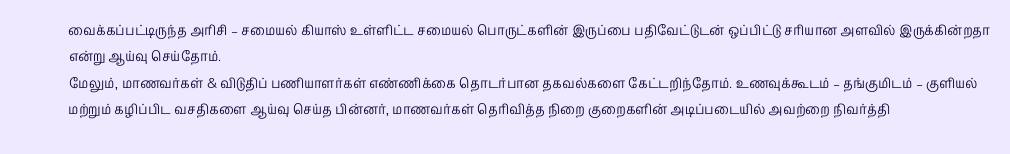வைக்கப்பட்டிருந்த அரிசி – சமையல் கியாஸ் உள்ளிட்ட சமையல் பொருட்களின் இருப்பை பதிவேட்டுடன் ஒப்பிட்டு சரியான அளவில் இருக்கின்றதா என்று ஆய்வு செய்தோம்.
மேலும், மாணவர்கள் & விடுதிப் பணியாளர்கள் எண்ணிக்கை தொடர்பான தகவல்களை கேட்டறிந்தோம். உணவுக்கூடம் – தங்குமிடம் – குளியல் மற்றும் கழிப்பிட வசதிகளை ஆய்வு செய்த பின்னர், மாணவர்கள் தெரிவித்த நிறை குறைகளின் அடிப்படையில் அவற்றை நிவர்த்தி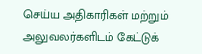செய்ய அதிகாரிகள் மற்றும் அலுவலர்களிடம் கேட்டுக்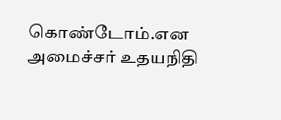கொண்டோம்.என அமைச்சர் உதயநிதி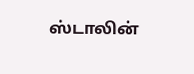ஸ்டாலின்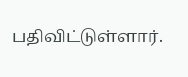பதிவிட்டுள்ளார்.